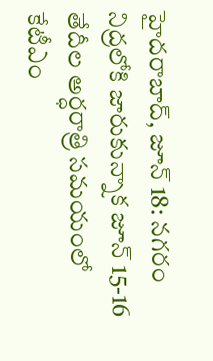హైదరాబాద్, జూన్ 18: నగరం నిద్రలోకి జారుకున్నాక జూన్ 15-16 తేదీల అర్ధరాత్రి సమయంలో కేటీఎం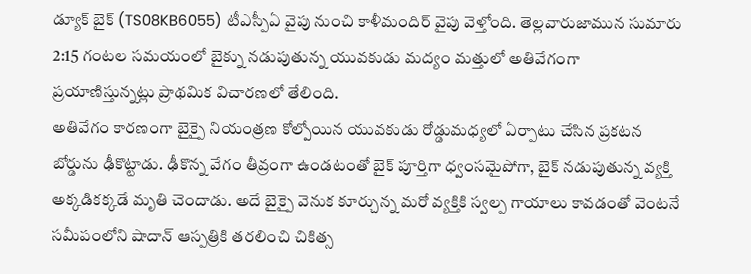డ్యూక్ బైక్ (TS08KB6055) టీఎస్పీఏ వైపు నుంచి కాళీమందిర్ వైపు వెళ్తోంది. తెల్లవారుజామున సుమారు 2:15 గంటల సమయంలో బైక్ను నడుపుతున్న యువకుడు మద్యం మత్తులో అతివేగంగా ప్రయాణిస్తున్నట్లు ప్రాథమిక విచారణలో తేలింది.
అతివేగం కారణంగా బైక్పై నియంత్రణ కోల్పోయిన యువకుడు రోడ్డుమధ్యలో ఏర్పాటు చేసిన ప్రకటన బోర్డును ఢీకొట్టాడు. ఢీకొన్న వేగం తీవ్రంగా ఉండటంతో బైక్ పూర్తిగా ధ్వంసమైపోగా, బైక్ నడుపుతున్న వ్యక్తి అక్కడికక్కడే మృతి చెందాడు. అదే బైక్పై వెనుక కూర్చున్న మరో వ్యక్తికి స్వల్ప గాయాలు కావడంతో వెంటనే సమీపంలోని షాదాన్ ఆస్పత్రికి తరలించి చికిత్స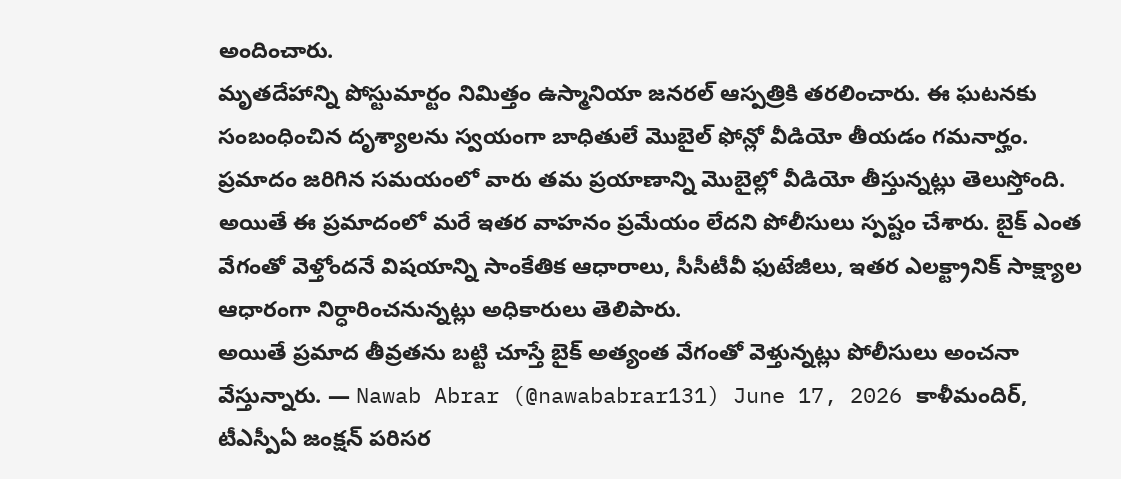అందించారు.
మృతదేహాన్ని పోస్టుమార్టం నిమిత్తం ఉస్మానియా జనరల్ ఆస్పత్రికి తరలించారు. ఈ ఘటనకు సంబంధించిన దృశ్యాలను స్వయంగా బాధితులే మొబైల్ ఫోన్లో వీడియో తీయడం గమనార్హం. ప్రమాదం జరిగిన సమయంలో వారు తమ ప్రయాణాన్ని మొబైల్లో వీడియో తీస్తున్నట్లు తెలుస్తోంది.
అయితే ఈ ప్రమాదంలో మరే ఇతర వాహనం ప్రమేయం లేదని పోలీసులు స్పష్టం చేశారు. బైక్ ఎంత వేగంతో వెళ్తోందనే విషయాన్ని సాంకేతిక ఆధారాలు, సీసీటీవీ ఫుటేజీలు, ఇతర ఎలక్ట్రానిక్ సాక్ష్యాల ఆధారంగా నిర్ధారించనున్నట్లు అధికారులు తెలిపారు.
అయితే ప్రమాద తీవ్రతను బట్టి చూస్తే బైక్ అత్యంత వేగంతో వెళ్తున్నట్లు పోలీసులు అంచనా వేస్తున్నారు. — Nawab Abrar (@nawababrar131) June 17, 2026 కాళీమందిర్, టీఎస్పీఏ జంక్షన్ పరిసర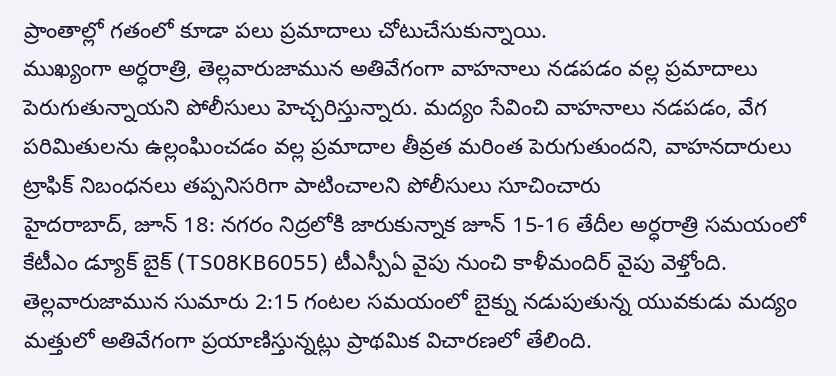ప్రాంతాల్లో గతంలో కూడా పలు ప్రమాదాలు చోటుచేసుకున్నాయి.
ముఖ్యంగా అర్ధరాత్రి, తెల్లవారుజామున అతివేగంగా వాహనాలు నడపడం వల్ల ప్రమాదాలు పెరుగుతున్నాయని పోలీసులు హెచ్చరిస్తున్నారు. మద్యం సేవించి వాహనాలు నడపడం, వేగ పరిమితులను ఉల్లంఘించడం వల్ల ప్రమాదాల తీవ్రత మరింత పెరుగుతుందని, వాహనదారులు ట్రాఫిక్ నిబంధనలు తప్పనిసరిగా పాటించాలని పోలీసులు సూచించారు
హైదరాబాద్, జూన్ 18: నగరం నిద్రలోకి జారుకున్నాక జూన్ 15-16 తేదీల అర్ధరాత్రి సమయంలో కేటీఎం డ్యూక్ బైక్ (TS08KB6055) టీఎస్పీఏ వైపు నుంచి కాళీమందిర్ వైపు వెళ్తోంది. తెల్లవారుజామున సుమారు 2:15 గంటల సమయంలో బైక్ను నడుపుతున్న యువకుడు మద్యం మత్తులో అతివేగంగా ప్రయాణిస్తున్నట్లు ప్రాథమిక విచారణలో తేలింది.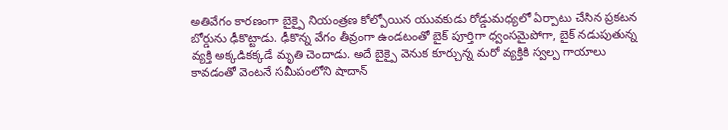అతివేగం కారణంగా బైక్పై నియంత్రణ కోల్పోయిన యువకుడు రోడ్డుమధ్యలో ఏర్పాటు చేసిన ప్రకటన బోర్డును ఢీకొట్టాడు. ఢీకొన్న వేగం తీవ్రంగా ఉండటంతో బైక్ పూర్తిగా ధ్వంసమైపోగా, బైక్ నడుపుతున్న వ్యక్తి అక్కడికక్కడే మృతి చెందాడు. అదే బైక్పై వెనుక కూర్చున్న మరో వ్యక్తికి స్వల్ప గాయాలు కావడంతో వెంటనే సమీపంలోని షాదాన్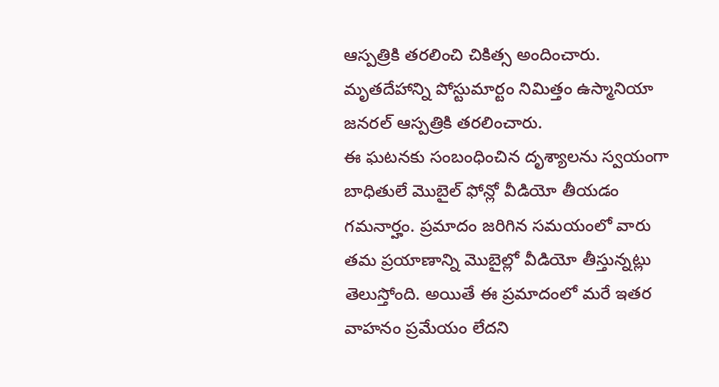ఆస్పత్రికి తరలించి చికిత్స అందించారు. మృతదేహాన్ని పోస్టుమార్టం నిమిత్తం ఉస్మానియా జనరల్ ఆస్పత్రికి తరలించారు.
ఈ ఘటనకు సంబంధించిన దృశ్యాలను స్వయంగా బాధితులే మొబైల్ ఫోన్లో వీడియో తీయడం గమనార్హం. ప్రమాదం జరిగిన సమయంలో వారు తమ ప్రయాణాన్ని మొబైల్లో వీడియో తీస్తున్నట్లు తెలుస్తోంది. అయితే ఈ ప్రమాదంలో మరే ఇతర వాహనం ప్రమేయం లేదని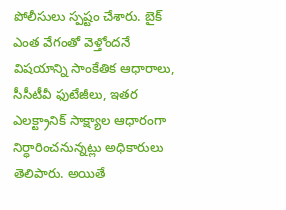పోలీసులు స్పష్టం చేశారు. బైక్ ఎంత వేగంతో వెళ్తోందనే విషయాన్ని సాంకేతిక ఆధారాలు, సీసీటీవీ ఫుటేజీలు, ఇతర ఎలక్ట్రానిక్ సాక్ష్యాల ఆధారంగా నిర్ధారించనున్నట్లు అధికారులు తెలిపారు. అయితే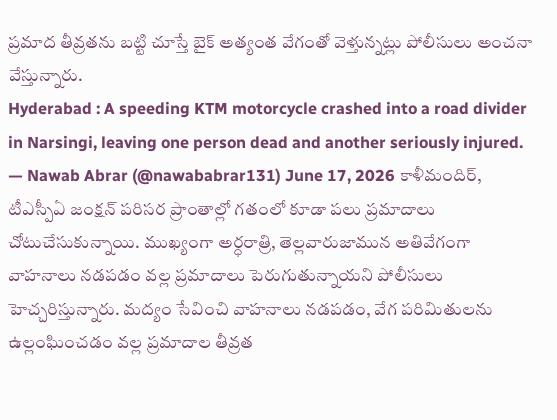ప్రమాద తీవ్రతను బట్టి చూస్తే బైక్ అత్యంత వేగంతో వెళ్తున్నట్లు పోలీసులు అంచనా వేస్తున్నారు.
Hyderabad : A speeding KTM motorcycle crashed into a road divider in Narsingi, leaving one person dead and another seriously injured.
— Nawab Abrar (@nawababrar131) June 17, 2026 కాళీమందిర్, టీఎస్పీఏ జంక్షన్ పరిసర ప్రాంతాల్లో గతంలో కూడా పలు ప్రమాదాలు చోటుచేసుకున్నాయి. ముఖ్యంగా అర్ధరాత్రి, తెల్లవారుజామున అతివేగంగా వాహనాలు నడపడం వల్ల ప్రమాదాలు పెరుగుతున్నాయని పోలీసులు హెచ్చరిస్తున్నారు. మద్యం సేవించి వాహనాలు నడపడం, వేగ పరిమితులను ఉల్లంఘించడం వల్ల ప్రమాదాల తీవ్రత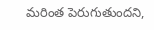మరింత పెరుగుతుందని,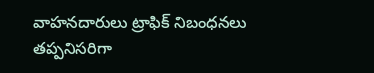వాహనదారులు ట్రాఫిక్ నిబంధనలు తప్పనిసరిగా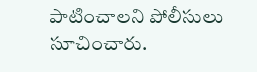పాటించాలని పోలీసులు సూచించారు.